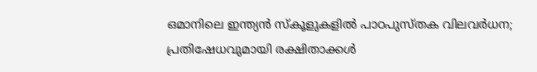ഒമാനിലെ ഇന്ത്യന്‍ സ്‌കൂളുകളില്‍ പാഠപുസ്തക വിലവര്‍ധന; പ്രതിഷേധവുമായി രക്ഷിതാക്കള്‍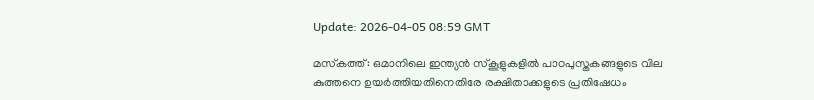Update: 2026-04-05 08:59 GMT

മസ്‌കത്ത്: ഒമാനിലെ ഇന്ത്യന്‍ സ്‌കൂളുകളില്‍ പാഠപുസ്തകങ്ങളുടെ വില കുത്തനെ ഉയര്‍ത്തിയതിനെതിരേ രക്ഷിതാക്കളുടെ പ്രതിഷേധം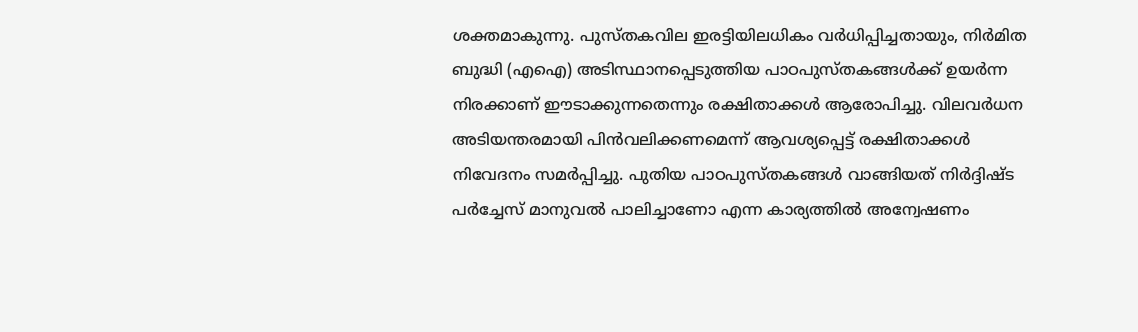ശക്തമാകുന്നു. പുസ്തകവില ഇരട്ടിയിലധികം വര്‍ധിപ്പിച്ചതായും, നിര്‍മിത ബുദ്ധി (എഐ) അടിസ്ഥാനപ്പെടുത്തിയ പാഠപുസ്തകങ്ങള്‍ക്ക് ഉയര്‍ന്ന നിരക്കാണ് ഈടാക്കുന്നതെന്നും രക്ഷിതാക്കള്‍ ആരോപിച്ചു. വിലവര്‍ധന അടിയന്തരമായി പിന്‍വലിക്കണമെന്ന് ആവശ്യപ്പെട്ട് രക്ഷിതാക്കള്‍ നിവേദനം സമര്‍പ്പിച്ചു. പുതിയ പാഠപുസ്തകങ്ങള്‍ വാങ്ങിയത് നിര്‍ദ്ദിഷ്ട പര്‍ച്ചേസ് മാനുവല്‍ പാലിച്ചാണോ എന്ന കാര്യത്തില്‍ അന്വേഷണം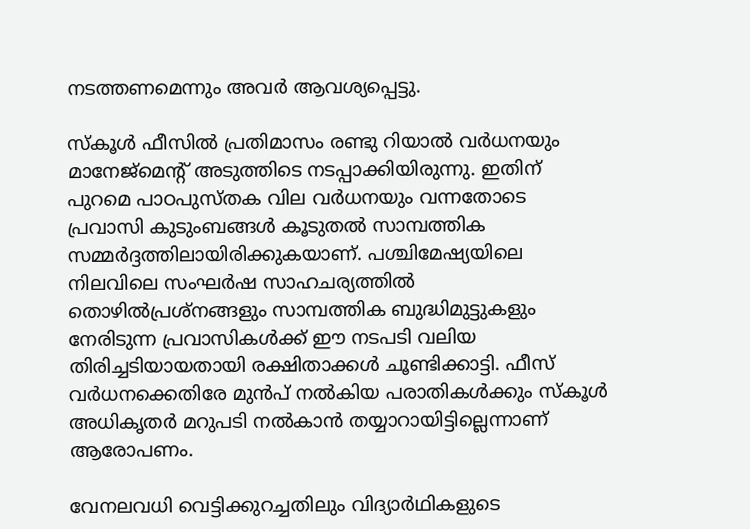നടത്തണമെന്നും അവര്‍ ആവശ്യപ്പെട്ടു.

സ്‌കൂള്‍ ഫീസില്‍ പ്രതിമാസം രണ്ടു റിയാല്‍ വര്‍ധനയും മാനേജ്‌മെന്റ് അടുത്തിടെ നടപ്പാക്കിയിരുന്നു. ഇതിന് പുറമെ പാഠപുസ്തക വില വര്‍ധനയും വന്നതോടെ പ്രവാസി കുടുംബങ്ങള്‍ കൂടുതല്‍ സാമ്പത്തിക സമ്മര്‍ദ്ദത്തിലായിരിക്കുകയാണ്. പശ്ചിമേഷ്യയിലെ നിലവിലെ സംഘര്‍ഷ സാഹചര്യത്തില്‍ തൊഴില്‍പ്രശ്‌നങ്ങളും സാമ്പത്തിക ബുദ്ധിമുട്ടുകളും നേരിടുന്ന പ്രവാസികള്‍ക്ക് ഈ നടപടി വലിയ തിരിച്ചടിയായതായി രക്ഷിതാക്കള്‍ ചൂണ്ടിക്കാട്ടി. ഫീസ് വര്‍ധനക്കെതിരേ മുന്‍പ് നല്‍കിയ പരാതികള്‍ക്കും സ്‌കൂള്‍ അധികൃതര്‍ മറുപടി നല്‍കാന്‍ തയ്യാറായിട്ടില്ലെന്നാണ് ആരോപണം.

വേനലവധി വെട്ടിക്കുറച്ചതിലും വിദ്യാര്‍ഥികളുടെ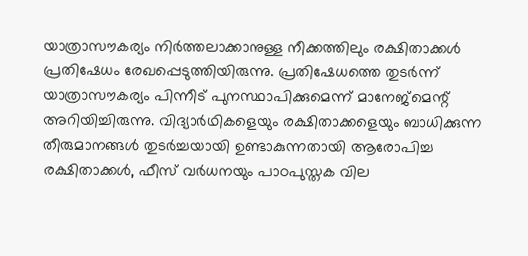യാത്രാസൗകര്യം നിര്‍ത്തലാക്കാനുള്ള നീക്കത്തിലും രക്ഷിതാക്കള്‍ പ്രതിഷേധം രേഖപ്പെടുത്തിയിരുന്നു. പ്രതിഷേധത്തെ തുടര്‍ന്ന് യാത്രാസൗകര്യം പിന്നീട് പുനസ്ഥാപിക്കുമെന്ന് മാനേജ്‌മെന്റ് അറിയിച്ചിരുന്നു. വിദ്യാര്‍ഥികളെയും രക്ഷിതാക്കളെയും ബാധിക്കുന്ന തീരുമാനങ്ങള്‍ തുടര്‍ച്ചയായി ഉണ്ടാകുന്നതായി ആരോപിച്ച രക്ഷിതാക്കള്‍, ഫീസ് വര്‍ധനയും പാഠപുസ്തക വില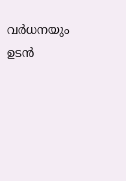വര്‍ധനയും ഉടന്‍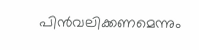പിന്‍വലിക്കണമെന്നും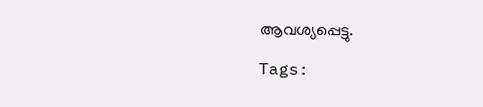ആവശ്യപ്പെട്ടു.

Tags: